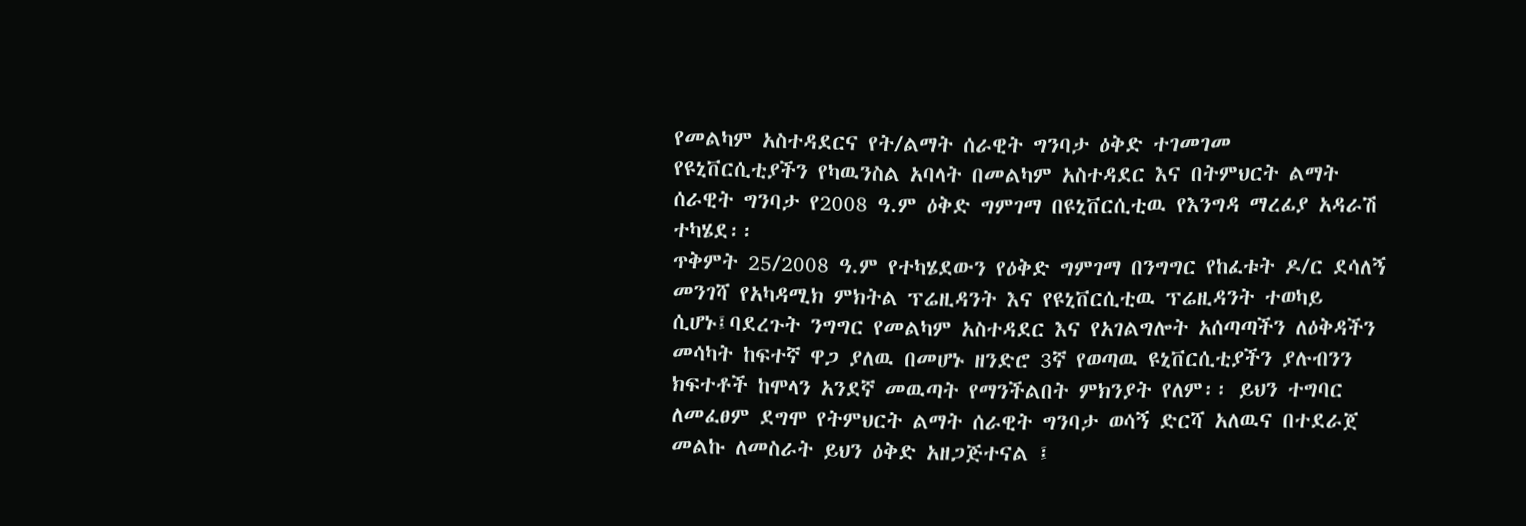የመልካም አስተዳደርና የት/ልማት ሰራዊት ግንባታ ዕቅድ ተገመገመ
የዩኒቨርሲቲያችን የካዉንስል አባላት በመልካም አስተዳደር እና በትምህርት ልማት ሰራዊት ግንባታ የ2008 ዓ.ም ዕቅድ ግምገማ በዩኒቨርሲቲዉ የእንግዳ ማረፊያ አዳራሽ ተካሄደ፡፡
ጥቅምት 25/2008 ዓ.ም የተካሄደውን የዕቅድ ግምገማ በንግግር የከፈቱት ዶ/ር ደሳለኝ መንገሻ የአካዳሚክ ምክትል ፕሬዚዳንት እና የዩኒቨርሲቲዉ ፕሬዚዳንት ተወካይ ሲሆኑ፤ባደረጉት ንግግር የመልካም አስተዳደር እና የአገልግሎት አሰጣጣችን ለዕቅዳችን መሳካት ከፍተኛ ዋጋ ያለዉ በመሆኑ ዘንድሮ 3ኛ የወጣዉ ዩኒቨርሲቲያችን ያሉብንን ክፍተቶች ከሞላን አንደኛ መዉጣት የማንችልበት ምክንያት የለም፡፡ ይህን ተግባር ለመፈፀም ደግሞ የትምህርት ልማት ሰራዊት ግንባታ ወሳኝ ድርሻ አለዉና በተደራጀ መልኩ ለመስራት ይህን ዕቅድ አዘጋጅተናል ፤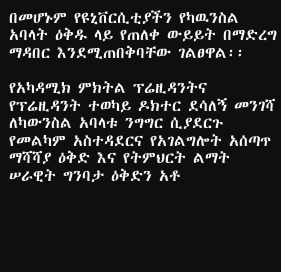በመሆኑም የዩኒቨርሲቲያችን የካዉንስል አባላት ዕቅዱ ላይ የጠለቀ ውይይት በማድረግ ማዳበር እንደሚጠበቅባቸው ገልፀዋል፡፡

የአካዳሚክ ምክትል ፕሬዚዳንትና የፕሬዚዳንት ተወካይ ዶክተር ደሳለኝ መንገሻ ለካውንስል አባላቱ ንግግር ሲያደርጉ
የመልካም አስተዳደርና የአገልግሎት አሰጣጥ ማሻሻያ ዕቅድ እና የትምህርት ልማት ሠራዊት ግንባታ ዕቅድን አቶ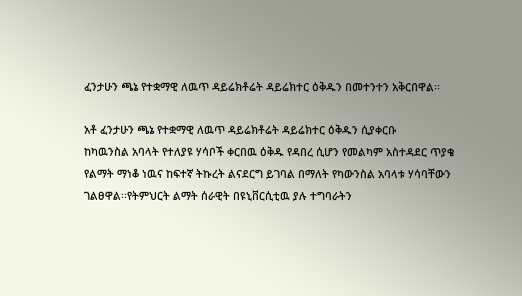ፈንታሁን ጫኔ የተቋማዊ ለዉጥ ዳይሬክቶሬት ዳይሬክተር ዕቅዱን በመተንተን አቅርበዋል፡፡

አቶ ፈንታሁን ጫኔ የተቋማዊ ለዉጥ ዳይሬክቶሬት ዳይሬክተር ዕቅዱን ሲያቀርቡ
ከካዉንስል አባላት የተለያዩ ሃሳቦች ቀርበዉ ዕቅዱ የዳበረ ሲሆን የመልካም አስተዳደር ጥያቄ የልማት ማነቆ ነዉና ከፍተኛ ትኩረት ልናደርግ ይገባል በማለት የካውንስል አባላቱ ሃሳባቸውን ገልፀዋል፡፡የትምህርት ልማት ሰራዊት በዩኒቨርሲቲዉ ያሉ ተግባራትን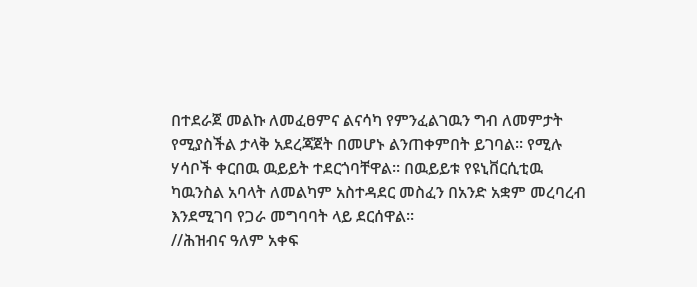በተደራጀ መልኩ ለመፈፀምና ልናሳካ የምንፈልገዉን ግብ ለመምታት የሚያስችል ታላቅ አደረጃጀት በመሆኑ ልንጠቀምበት ይገባል፡፡ የሚሉ ሃሳቦች ቀርበዉ ዉይይት ተደርጎባቸዋል፡፡ በዉይይቱ የዩኒቨርሲቲዉ ካዉንስል አባላት ለመልካም አስተዳደር መስፈን በአንድ አቋም መረባረብ እንደሚገባ የጋራ መግባባት ላይ ደርሰዋል፡፡
//ሕዝብና ዓለም አቀፍ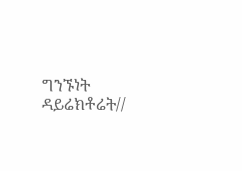ግንኙነት ዳይሬክቶሬት//